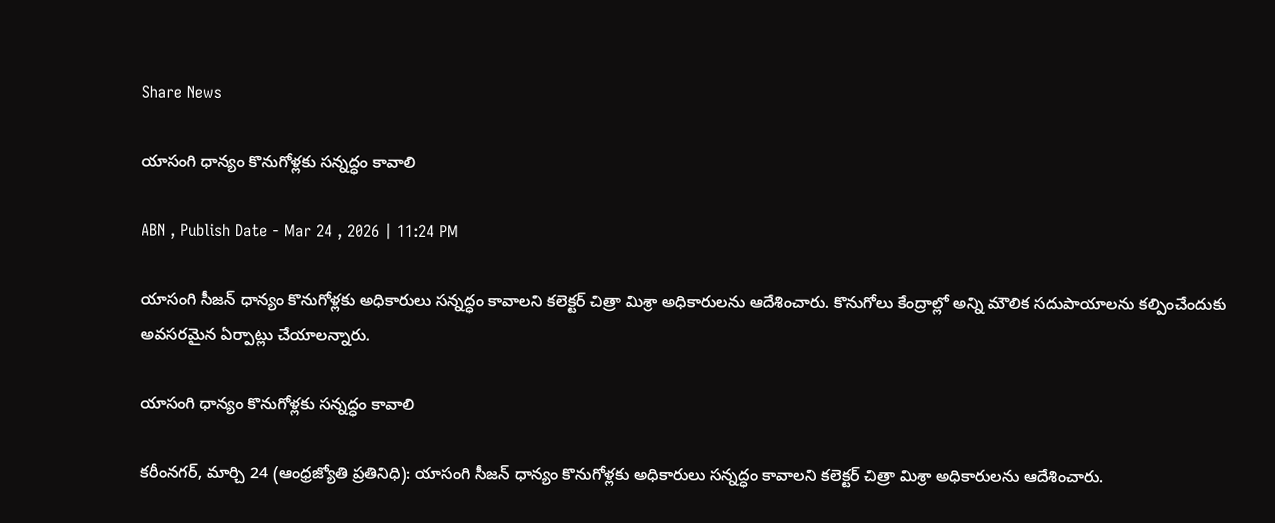Share News

యాసంగి ధాన్యం కొనుగోళ్లకు సన్నద్ధం కావాలి

ABN , Publish Date - Mar 24 , 2026 | 11:24 PM

యాసంగి సీజన్‌ ధాన్యం కొనుగోళ్లకు అధికారులు సన్నద్ధం కావాలని కలెక్టర్‌ చిత్రా మిశ్రా అధికారులను ఆదేశించారు. కొనుగోలు కేంద్రాల్లో అన్ని మౌలిక సదుపాయాలను కల్పించేందుకు అవసరమైన ఏర్పాట్లు చేయాలన్నారు.

యాసంగి ధాన్యం కొనుగోళ్లకు సన్నద్ధం కావాలి

కరీంనగర్‌, మార్చి 24 (ఆంధ్రజ్యోతి ప్రతినిధి): యాసంగి సీజన్‌ ధాన్యం కొనుగోళ్లకు అధికారులు సన్నద్ధం కావాలని కలెక్టర్‌ చిత్రా మిశ్రా అధికారులను ఆదేశించారు.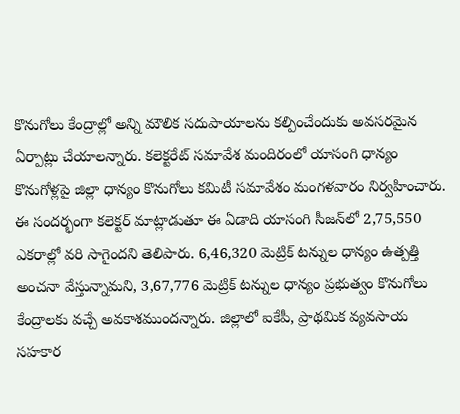కొనుగోలు కేంద్రాల్లో అన్ని మౌలిక సదుపాయాలను కల్పించేందుకు అవసరమైన ఏర్పాట్లు చేయాలన్నారు. కలెక్టరేట్‌ సమావేశ మందిరంలో యాసంగి ధాన్యం కొనుగోళ్లపై జిల్లా ధాన్యం కొనుగోలు కమిటీ సమావేశం మంగళవారం నిర్వహించారు. ఈ సందర్భంగా కలెక్టర్‌ మాట్లాడుతూ ఈ ఏడాది యాసంగి సీజన్‌లో 2,75,550 ఎకరాల్లో వరి సాగైందని తెలిపారు. 6,46,320 మెట్రిక్‌ టన్నుల ధాన్యం ఉత్పత్తి అంచనా వేస్తున్నామని, 3,67,776 మెట్రిక్‌ టన్నుల ధాన్యం ప్రభుత్వం కొనుగోలు కేంద్రాలకు వచ్చే అవకాశముందన్నారు. జిల్లాలో ఐకేపీ, ప్రాథమిక వ్యవసాయ సహకార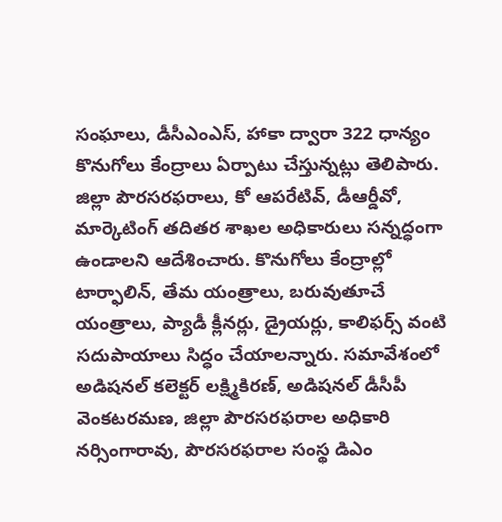సంఘాలు, డీసీఎంఎస్‌, హాకా ద్వారా 322 ధాన్యం కొనుగోలు కేంద్రాలు ఏర్పాటు చేస్తున్నట్లు తెలిపారు. జిల్లా పౌరసరఫరాలు, కో ఆపరేటివ్‌, డీఆర్డీవో, మార్కెటింగ్‌ తదితర శాఖల అధికారులు సన్నద్ధంగా ఉండాలని ఆదేశించారు. కొనుగోలు కేంద్రాల్లో టార్ఫాలిన్‌, తేమ యంత్రాలు, బరువుతూచే యంత్రాలు, ప్యాడీ క్లీనర్లు, డ్రైయర్లు, కాలిఫర్స్‌ వంటి సదుపాయాలు సిద్ధం చేయాలన్నారు. సమావేశంలో అడిషనల్‌ కలెక్టర్‌ లక్ష్మికిరణ్‌, అడిషనల్‌ డీసీపీ వెంకటరమణ, జిల్లా పౌరసరఫరాల అధికారి నర్సింగారావు, పౌరసరఫరాల సంస్థ డిఎం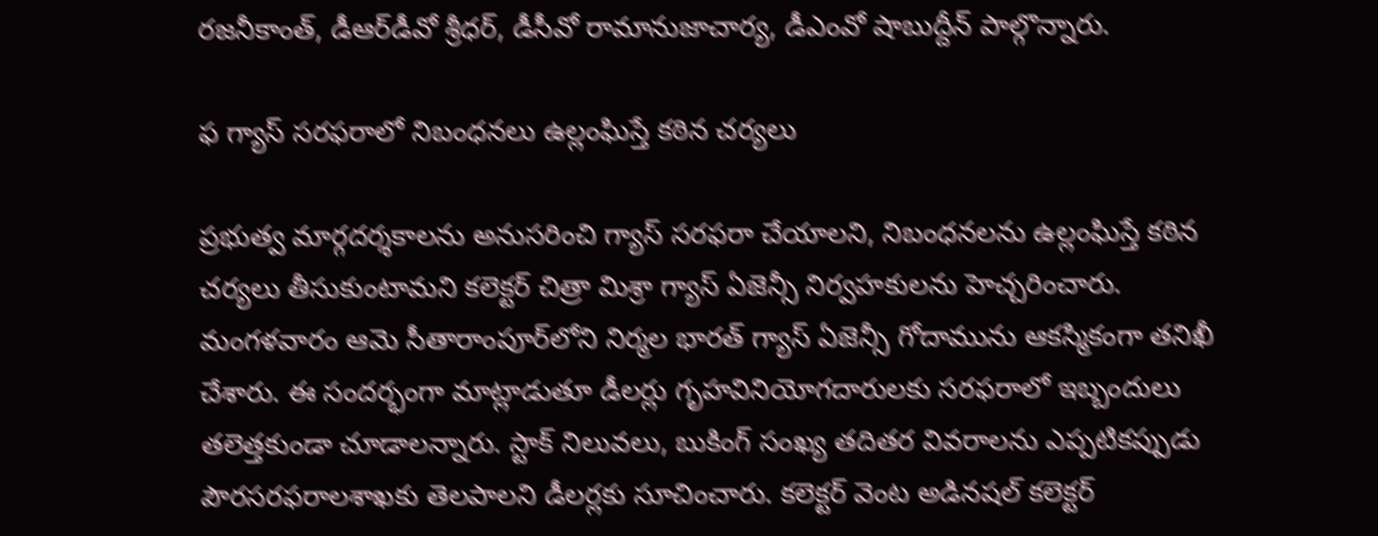రజనీకాంత్‌, డీఆర్‌డీవో శ్రీధర్‌, డీసీవో రామానుజాచార్య, డీఎంవో షాబుద్దీన్‌ పాల్గొన్నారు.

ఫ గ్యాస్‌ సరఫరాలో నిబంధనలు ఉల్లంఘిస్తే కఠిన చర్యలు

ప్రభుత్వ మార్గదర్శకాలను అనుసరించి గ్యాస్‌ సరఫరా చేయాలని, నిబంధనలను ఉల్లంఘిస్తే కఠిన చర్యలు తీసుకుంటామని కలెక్టర్‌ చిత్రా మిశ్రా గ్యాస్‌ ఏజెన్సీ నిర్వహకులను హెచ్చరించారు. మంగళవారం ఆమె సీతారాంపూర్‌లోని నిర్మల భారత్‌ గ్యాస్‌ ఏజెన్సీ గోదామును ఆకస్మికంగా తనిఖీ చేశారు. ఈ సందర్భంగా మాట్లాడుతూ డీలర్లు గృహవినియోగదారులకు సరఫరాలో ఇబ్బందులు తలెత్తకుండా చూడాలన్నారు. స్టాక్‌ నిలువలు, బుకింగ్‌ సంఖ్య తదితర వివరాలను ఎప్పటికప్పుడు పౌరసరఫరాలశాఖకు తెలపాలని డీలర్లకు సూచించారు. కలెక్టర్‌ వెంట అడినషల్‌ కలెక్టర్‌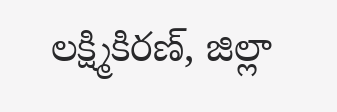లక్ష్మికిరణ్‌, జిల్లా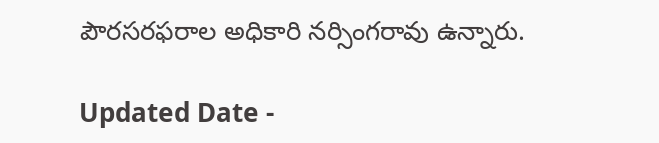పౌరసరఫరాల అధికారి నర్సింగరావు ఉన్నారు.

Updated Date -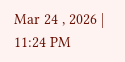Mar 24 , 2026 | 11:24 PM